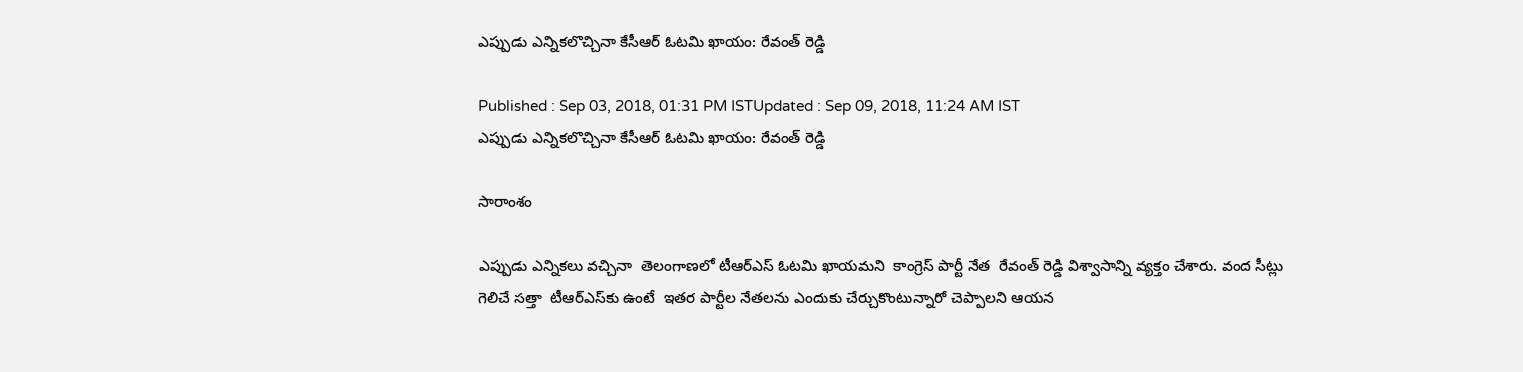ఎప్పుడు ఎన్నికలొచ్చినా కేసీఆర్ ఓటమి ఖాయం: రేవంత్ రెడ్డి

Published : Sep 03, 2018, 01:31 PM ISTUpdated : Sep 09, 2018, 11:24 AM IST
ఎప్పుడు ఎన్నికలొచ్చినా కేసీఆర్ ఓటమి ఖాయం: రేవంత్ రెడ్డి

సారాంశం

ఎప్పుడు ఎన్నికలు వచ్చినా  తెలంగాణలో టీఆర్ఎస్ ఓటమి ఖాయమని  కాంగ్రెస్ పార్టీ నేత  రేవంత్ రెడ్డి విశ్వాసాన్ని వ్యక్తం చేశారు. వంద సీట్లు గెలిచే సత్తా  టీఆర్ఎస్‌కు ఉంటే  ఇతర పార్టీల నేతలను ఎందుకు చేర్చుకొంటున్నారో చెప్పాలని ఆయన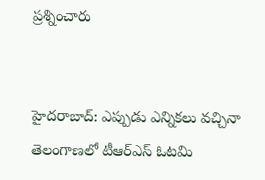ప్రశ్నించారు


హైదరాబాద్: ఎప్పుడు ఎన్నికలు వచ్చినా  తెలంగాణలో టీఆర్ఎస్ ఓటమి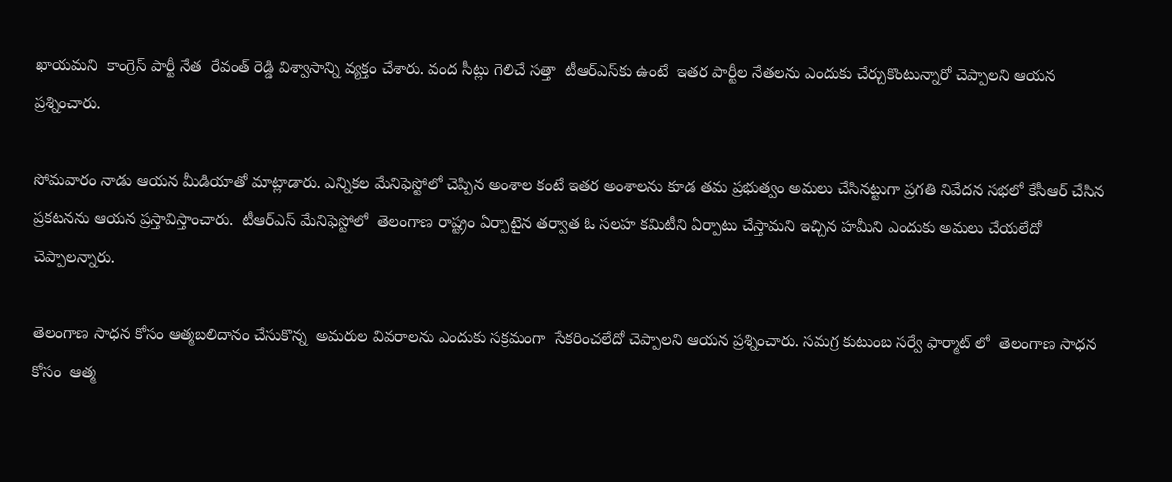ఖాయమని  కాంగ్రెస్ పార్టీ నేత  రేవంత్ రెడ్డి విశ్వాసాన్ని వ్యక్తం చేశారు. వంద సీట్లు గెలిచే సత్తా  టీఆర్ఎస్‌కు ఉంటే  ఇతర పార్టీల నేతలను ఎందుకు చేర్చుకొంటున్నారో చెప్పాలని ఆయన ప్రశ్నించారు.

సోమవారం నాడు ఆయన మీడియాతో మాట్లాడారు. ఎన్నికల మేనిఫెస్టోలో చెప్పిన అంశాల కంటే ఇతర అంశాలను కూడ తమ ప్రభుత్వం అమలు చేసినట్టుగా ప్రగతి నివేదన సభలో కేసీఆర్ చేసిన ప్రకటనను ఆయన ప్రస్తావిస్తాంచారు.  టీఆర్ఎస్ మేనిఫెస్టోలో  తెలంగాణ రాష్ట్రం ఏర్పాటైన తర్వాత ఓ సలహ కమిటీని ఏర్పాటు చేస్తామని ఇచ్చిన హమీని ఎందుకు అమలు చేయలేదో చెప్పాలన్నారు.

తెలంగాణ సాధన కోసం ఆత్మబలిదానం చేసుకొన్న  అమరుల వివరాలను ఎందుకు సక్రమంగా  సేకరించలేదో చెప్పాలని ఆయన ప్రశ్నించారు. సమగ్ర కుటుంబ సర్వే ఫార్మాట్ లో  తెలంగాణ సాధన కోసం  ఆత్మ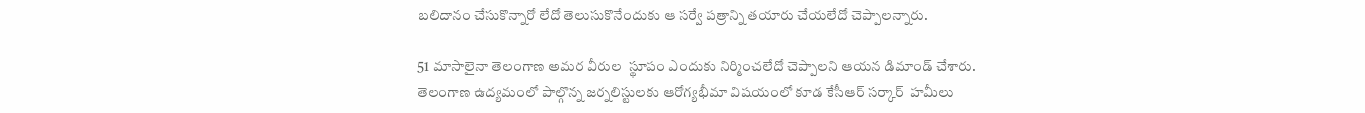బలిదానం చేసుకొన్నారో లేదో తెలుసుకొనేందుకు ఆ సర్వే పత్రాన్ని తయారు చేయలేదో చెప్పాలన్నారు.

51 మాసాలైనా తెలంగాణ అమర వీరుల  స్థూపం ఎందుకు నిర్మించలేదో చెప్పాలని ఆయన డిమాండ్ చేశారు. తెలంగాణ ఉద్యమంలో పాల్గొన్న జర్నలిస్టులకు ఆరోగ్యభీమా విషయంలో కూడ కేసీఆర్ సర్కార్  హమీలు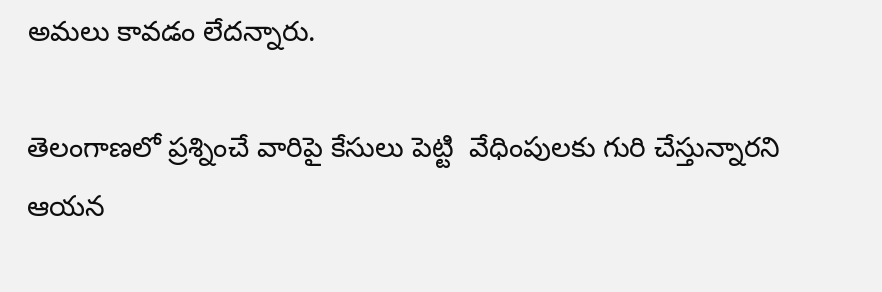అమలు కావడం లేదన్నారు.

తెలంగాణలో ప్రశ్నించే వారిపై కేసులు పెట్టి  వేధింపులకు గురి చేస్తున్నారని  ఆయన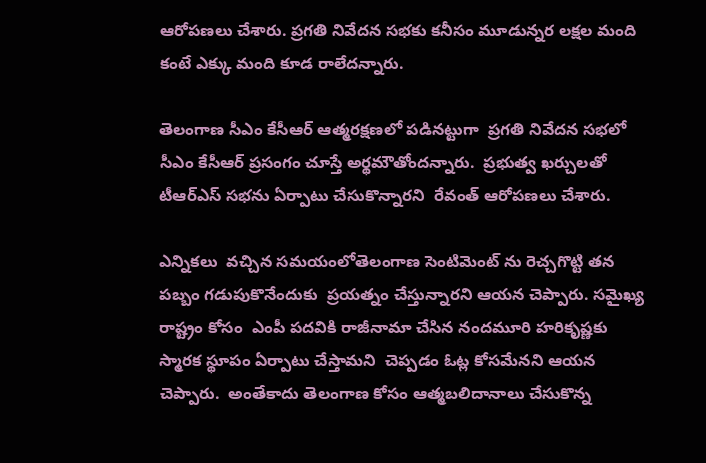ఆరోపణలు చేశారు. ప్రగతి నివేదన సభకు కనీసం మూడున్నర లక్షల మంది కంటే ఎక్కు మంది కూడ రాలేదన్నారు.

తెలంగాణ సీఎం కేసీఆర్ ఆత్మరక్షణలో పడినట్టుగా  ప్రగతి నివేదన సభలో సీఎం కేసీఆర్ ప్రసంగం చూస్తే అర్థమౌతోందన్నారు.  ప్రభుత్వ ఖర్చులతో టీఆర్ఎస్ సభను ఏర్పాటు చేసుకొన్నారని  రేవంత్ ఆరోపణలు చేశారు.

ఎన్నికలు  వచ్చిన సమయంలోతెలంగాణ సెంటిమెంట్ ను రెచ్చగొట్టి తన పబ్బం గడుపుకొనేందుకు  ప్రయత్నం చేస్తున్నారని ఆయన చెప్పారు. సమైఖ్య రాష్ట్రం కోసం  ఎంపీ పదవికి రాజీనామా చేసిన నందమూరి హరికృష్ణకు  స్మారక స్థూపం ఏర్పాటు చేస్తామని  చెప్పడం ఓట్ల కోసమేనని ఆయన చెప్పారు.  అంతేకాదు తెలంగాణ కోసం ఆత్మబలిదానాలు చేసుకొన్న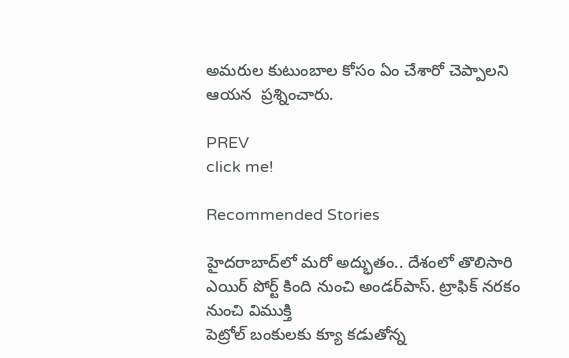అమరుల కుటుంబాల కోసం ఏం చేశారో చెప్పాలని  ఆయన  ప్రశ్నించారు.

PREV
click me!

Recommended Stories

హైద‌రాబాద్‌లో మ‌రో అద్భుతం.. దేశంలో తొలిసారి ఎయిర్ పోర్ట్ కింది నుంచి అండ‌ర్‌పాస్‌. ట్రాఫిక్ న‌ర‌కం నుంచి విముక్తి
పెట్రోల్ బంకుల‌కు క్యూ క‌డుతోన్న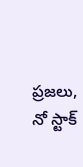ప్ర‌జ‌లు, నో స్టాక్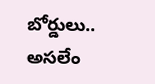బోర్డులు.. అస‌లేం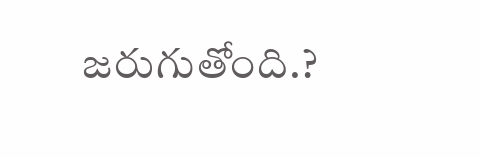జ‌రుగుతోంది.?